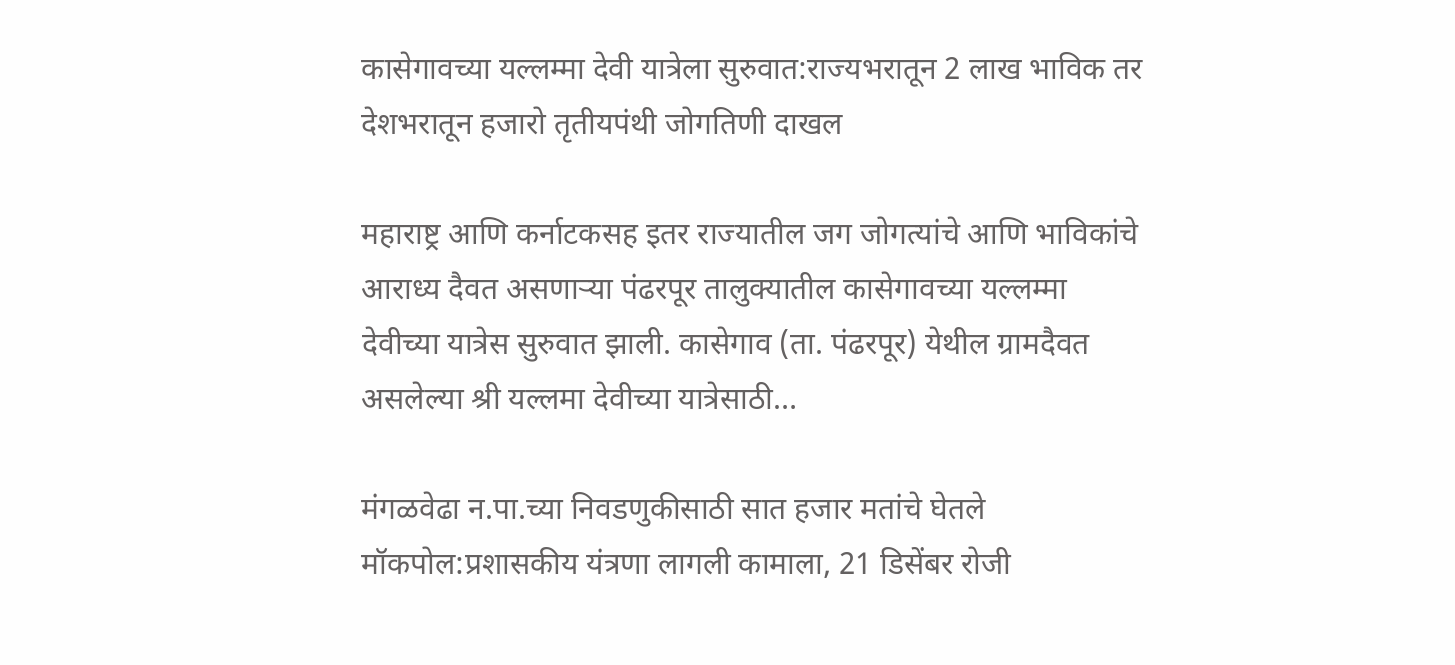कासेगावच्या यल्लम्मा देवी यात्रेला सुरुवात:राज्यभरातून 2 लाख भाविक तर देशभरातून हजारो तृतीयपंथी जोगतिणी दाखल

महाराष्ट्र आणि कर्नाटकसह इतर राज्यातील जग जोगत्यांचे आणि भाविकांचे आराध्य दैवत असणाऱ्या पंढरपूर तालुक्यातील कासेगावच्या यल्लम्मा देवीच्या यात्रेस सुरुवात झाली. कासेगाव (ता. पंढरपूर) येथील ग्रामदैवत असलेल्या श्री यल्लमा देवीच्या यात्रेसाठी…

मंगळवेढा न.पा.च्या निवडणुकीसाठी सात हजार मतांचे घेतले मॉकपोल:प्रशासकीय यंत्रणा लागली कामाला, 21 डिसेंबर रोजी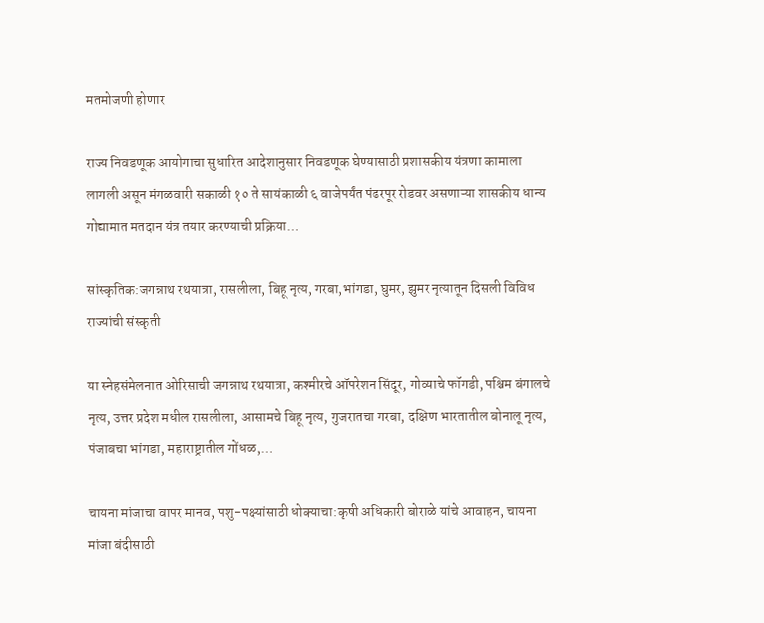मतमोजणी होणार

राज्य निवडणूक आयोगाचा सुधारित आदेशानुसार निवडणूक घेण्यासाठी प्रशासकीय यंत्रणा कामाला लागली असून मंगळवारी सकाळी १० ते सायंकाळी ६ वाजेपर्यंत पंढरपूर रोडवर असणाऱ्या शासकीय धान्य गोद्यामात मतदान यंत्र तयार करण्याची प्रक्रिया…

सांस्कृतिक:जगन्नाथ रथयात्रा, रासलीला, बिहू नृत्य, गरबा,भांगडा, घुमर, झुमर नृत्यातून दिसली विविध राज्यांची संस्कृती

या स्नेहसंमेलनात ओरिसाची जगन्नाथ रथयात्रा, कश्मीरचे ऑपरेशन सिंदूर, गोव्याचे फॉगडी, पश्चिम बंगालचे नृत्य, उत्तर प्रदेश मधील रासलीला, आसामचे बिहू नृत्य, गुजरातचा गरबा, दक्षिण भारतातील बोनालू नृत्य, पंजाबचा भांगडा, महाराष्ट्रातील गोंधळ,…

चायना मांजाचा वापर मानव, पशु-पक्ष्यांसाठी धोक्याचा:कृषी अधिकारी बोराळे यांचे आवाहन, चायना मांजा बंदीसाठी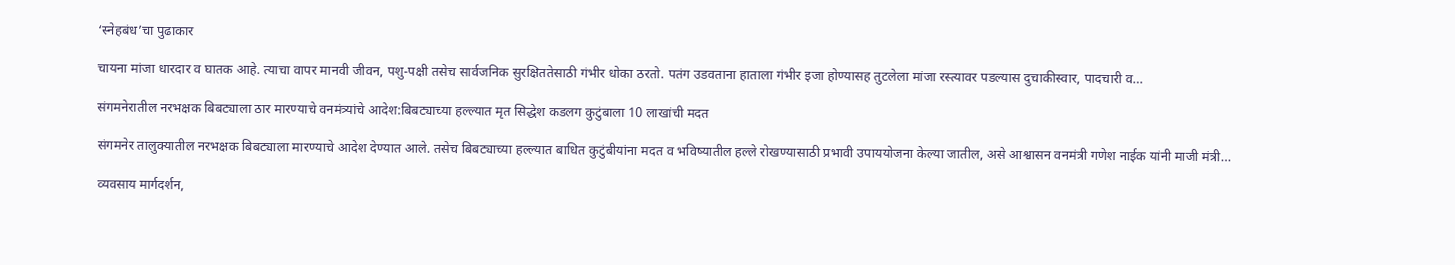‘स्नेहबंध’चा पुढाकार

चायना मांजा धारदार व घातक आहे. त्याचा वापर मानवी जीवन, पशु-पक्षी तसेच सार्वजनिक सुरक्षिततेसाठी गंभीर धोका ठरतो. पतंग उडवताना हाताला गंभीर इजा होण्यासह तुटलेला मांजा रस्त्यावर पडल्यास दुचाकीस्वार, पादचारी व…

संगमनेरातील नरभक्षक बिबट्याला ठार मारण्याचे वनमंत्र्यांचे आदेश:बिबट्याच्या हल्ल्यात मृत सिद्धेश कडलग कुटुंबाला 10 लाखांची मदत

संगमनेर तालुक्यातील नरभक्षक बिबट्याला मारण्याचे आदेश देण्यात आले. तसेच बिबट्याच्या हल्ल्यात बाधित कुटुंबीयांना मदत व भविष्यातील हल्ले रोखण्यासाठी प्रभावी उपाययोजना केल्या जातील, असे आश्वासन वनमंत्री गणेश नाईक यांनी माजी मंत्री…

व्यवसाय मार्गदर्शन,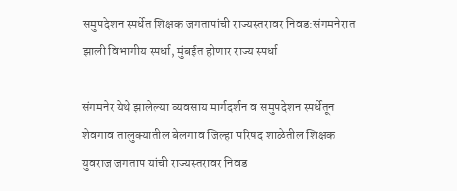समुपदेशन स्पर्धेत शिक्षक जगतापांची राज्यस्तरावर निवड:संगमनेरात झाली विभागीय स्पर्धा, मुंबईत होणार राज्य स्पर्धा

संगमनेर येथे झालेल्या व्यवसाय मार्गदर्शन व समुपदेशन स्पर्धेतून शेवगाव तालुक्यातील बेलगाव जिल्हा परिषद शाळेतील शिक्षक युवराज जगताप यांची राज्यस्तरावर निवड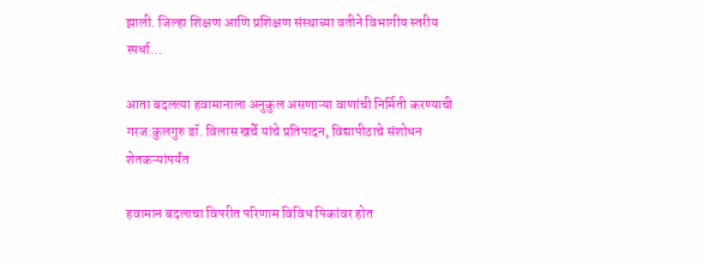झाली. जिल्हा शिक्षण आणि प्रशिक्षण संस्थाच्या वतीने विभागीय स्तरीय स्पर्धा…

आता बदलत्या हवामानाला अनुकुल असणाऱ्या वाणांची निर्मिती करण्याची गरज:कुलगुरु डॉ. विलास खर्चे यांचे प्रतिपादन, विद्यापीठाचे संशोधन शेतकऱ्यांपर्यंत

हवामान बदलाचा विपरीत परिणाम विविध पिकांवर होत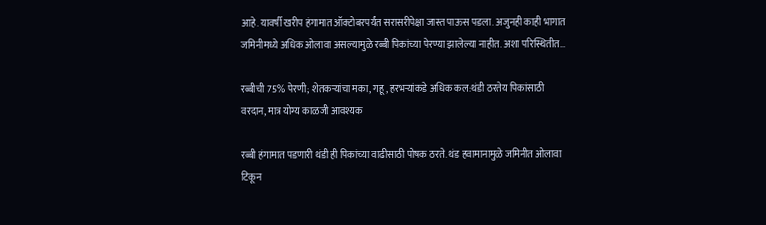आहे. यावर्षी खरीप हंगामात ऑक्टोबरपर्यंत सरासरीपेक्षा जास्त पाऊस पडला. अजुनही काही भागात जमिनीमध्ये अधिक ओलावा असल्यामुळे रब्बी पिकांच्या पेरण्या झालेल्या नाहीत. अशा परिस्थितीत…

रब्बीची 75% पेरणी; शेतकऱ्यांचा मका, गहू, हरभऱ्यांकडे अधिक कल:थंडी ठरतेय पिकांसाठी वरदान, मात्र योग्य काळजी आवश्यक

रब्बी हंगामात पडणारी थंडी ही पिकांच्या वाढीसाठी पोषक ठरते. थंड हवामानामुळे जमिनीत ओलावा टिकून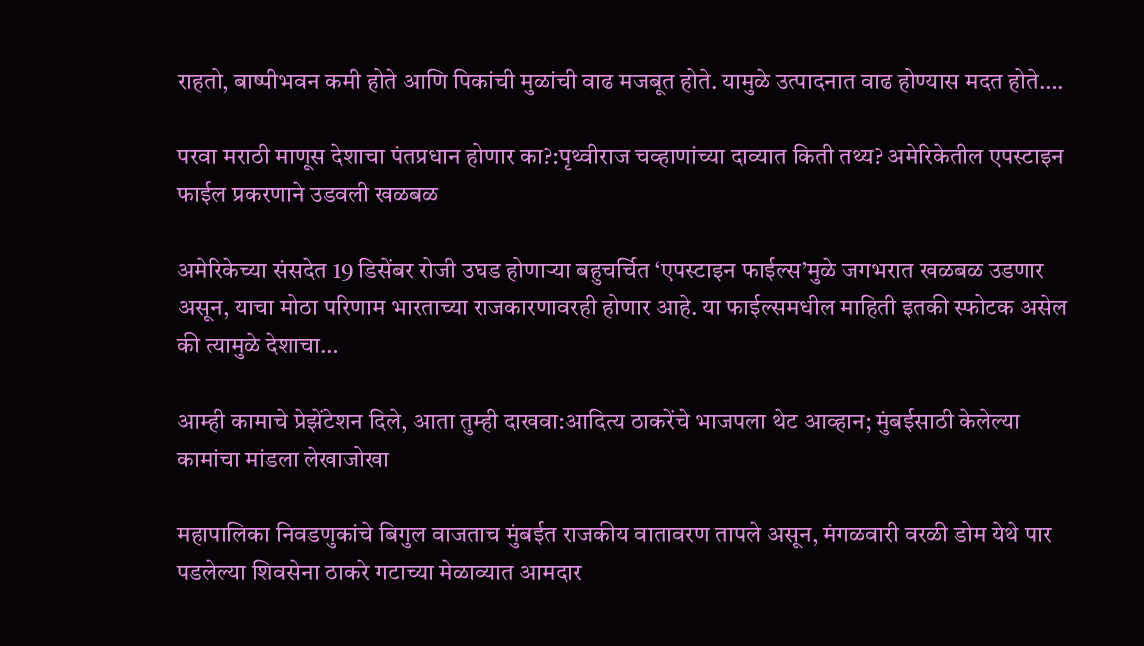राहतो, बाष्पीभवन कमी होते आणि पिकांची मुळांची वाढ मजबूत होते. यामुळे उत्पादनात वाढ होण्यास मदत होते….

परवा मराठी माणूस देशाचा पंतप्रधान होणार का?:पृथ्वीराज चव्हाणांच्या दाव्यात किती तथ्य? अमेरिकेतील एपस्टाइन फाईल प्रकरणाने उडवली खळबळ

अमेरिकेच्या संसदेत 19 डिसेंबर रोजी उघड होणाऱ्या बहुचर्चित ‘एपस्टाइन फाईल्स’मुळे जगभरात खळबळ उडणार असून, याचा मोठा परिणाम भारताच्या राजकारणावरही होणार आहे. या फाईल्समधील माहिती इतकी स्फोटक असेल की त्यामुळे देशाचा…

आम्ही कामाचे प्रेझेंटेशन दिले, आता तुम्ही दाखवा:आदित्य ठाकरेंचे भाजपला थेट आव्हान; मुंबईसाठी केलेल्या कामांचा मांडला लेखाजोखा

महापालिका निवडणुकांचे बिगुल वाजताच मुंबईत राजकीय वातावरण तापले असून, मंगळवारी वरळी डोम येथे पार पडलेल्या शिवसेना ठाकरे गटाच्या मेळाव्यात आमदार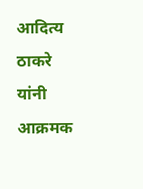आदित्य ठाकरे यांनी आक्रमक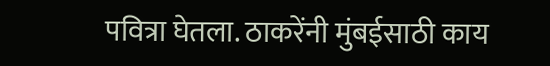पवित्रा घेतला. ठाकरेंनी मुंबईसाठी काय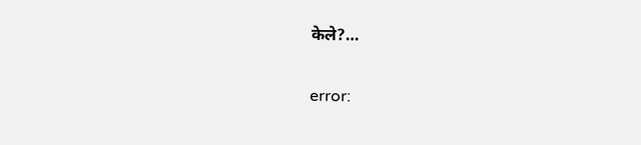केले?…

error: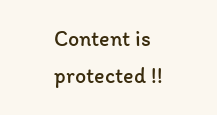Content is protected !!